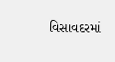વિસાવદરમાં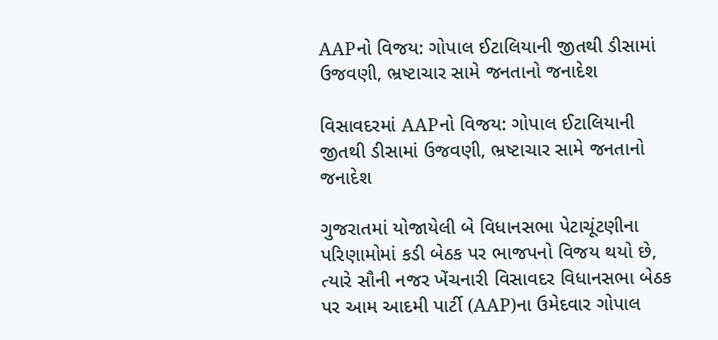AAPનો વિજય: ગોપાલ ઈટાલિયાની જીતથી ડીસામાં ઉજવણી, ભ્રષ્ટાચાર સામે જનતાનો જનાદેશ

વિસાવદરમાં AAPનો વિજય: ગોપાલ ઈટાલિયાની જીતથી ડીસામાં ઉજવણી, ભ્રષ્ટાચાર સામે જનતાનો જનાદેશ

ગુજરાતમાં યોજાયેલી બે વિધાનસભા પેટાચૂંટણીના પરિણામોમાં કડી બેઠક પર ભાજપનો વિજય થયો છે, ત્યારે સૌની નજર ખેંચનારી વિસાવદર વિધાનસભા બેઠક પર આમ આદમી પાર્ટી (AAP)ના ઉમેદવાર ગોપાલ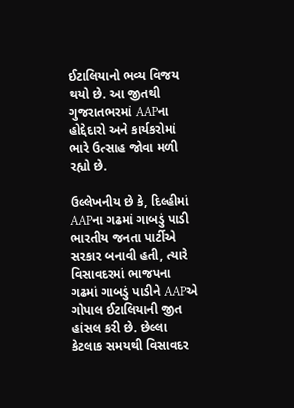ઈટાલિયાનો ભવ્ય વિજય થયો છે. આ જીતથી ગુજરાતભરમાં AAPના હોદ્દેદારો અને કાર્યકરોમાં ભારે ઉત્સાહ જોવા મળી રહ્યો છે.

ઉલ્લેખનીય છે કે, દિલ્હીમાં AAPના ગઢમાં ગાબડું પાડી ભારતીય જનતા પાર્ટીએ સરકાર બનાવી હતી, ત્યારે વિસાવદરમાં ભાજપના ગઢમાં ગાબડું પાડીને AAPએ ગોપાલ ઈટાલિયાની જીત હાંસલ કરી છે. છેલ્લા કેટલાક સમયથી વિસાવદર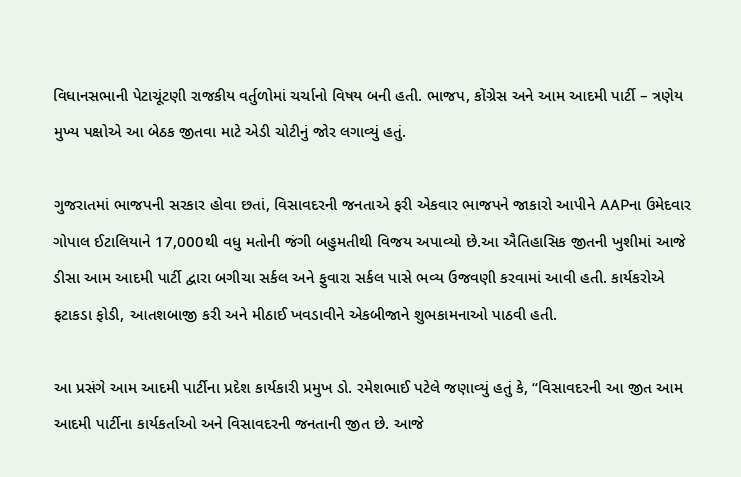વિધાનસભાની પેટાચૂંટણી રાજકીય વર્તુળોમાં ચર્ચાનો વિષય બની હતી. ભાજપ, કોંગ્રેસ અને આમ આદમી પાર્ટી – ત્રણેય મુખ્ય પક્ષોએ આ બેઠક જીતવા માટે એડી ચોટીનું જોર લગાવ્યું હતું.

ગુજરાતમાં ભાજપની સરકાર હોવા છતાં, વિસાવદરની જનતાએ ફરી એકવાર ભાજપને જાકારો આપીને AAPના ઉમેદવાર ગોપાલ ઈટાલિયાને 17,000થી વધુ મતોની જંગી બહુમતીથી વિજય અપાવ્યો છે.આ ઐતિહાસિક જીતની ખુશીમાં આજે ડીસા આમ આદમી પાર્ટી દ્વારા બગીચા સર્કલ અને ફુવારા સર્કલ પાસે ભવ્ય ઉજવણી કરવામાં આવી હતી. કાર્યકરોએ ફટાકડા ફોડી, આતશબાજી કરી અને મીઠાઈ ખવડાવીને એકબીજાને શુભકામનાઓ પાઠવી હતી.

આ પ્રસંગે આમ આદમી પાર્ટીના પ્રદેશ કાર્યકારી પ્રમુખ ડો. રમેશભાઈ પટેલે જણાવ્યું હતું કે, “વિસાવદરની આ જીત આમ આદમી પાર્ટીના કાર્યકર્તાઓ અને વિસાવદરની જનતાની જીત છે. આજે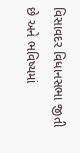વિસાવદર વિધાનસભા જીતી છે અને ભવિષ્યમાં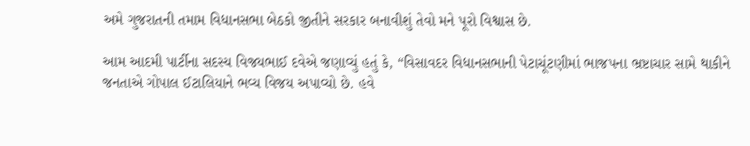અમે ગુજરાતની તમામ વિધાનસભા બેઠકો જીતીને સરકાર બનાવીશું તેવો મને પૂરો વિશ્વાસ છે.

આમ આદમી પાર્ટીના સદસ્ય વિજયભાઈ દવેએ જણાવ્યું હતું કે, “વિસાવદર વિધાનસભાની પેટાચૂંટણીમાં ભાજપના ભ્રષ્ટાચાર સામે થાકીને જનતાએ ગોપાલ ઈટાલિયાને ભવ્ય વિજય અપાવ્યો છે. હવે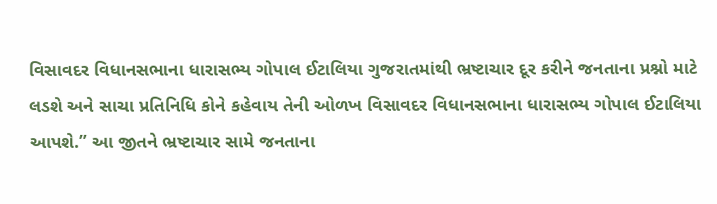વિસાવદર વિધાનસભાના ધારાસભ્ય ગોપાલ ઈટાલિયા ગુજરાતમાંથી ભ્રષ્ટાચાર દૂર કરીને જનતાના પ્રશ્નો માટે લડશે અને સાચા પ્રતિનિધિ કોને કહેવાય તેની ઓળખ વિસાવદર વિધાનસભાના ધારાસભ્ય ગોપાલ ઈટાલિયા આપશે.” આ જીતને ભ્રષ્ટાચાર સામે જનતાના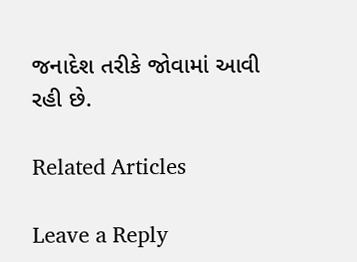જનાદેશ તરીકે જોવામાં આવી રહી છે.

Related Articles

Leave a Reply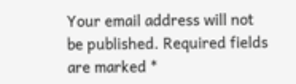Your email address will not be published. Required fields are marked *